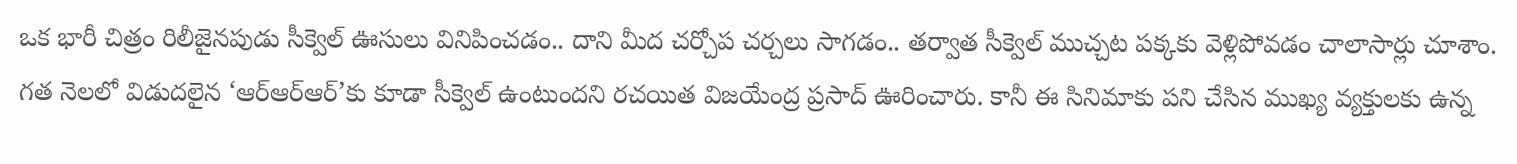ఒక భారీ చిత్రం రిలీజైనపుడు సీక్వెల్ ఊసులు వినిపించడం.. దాని మీద చర్చోప చర్చలు సాగడం.. తర్వాత సీక్వెల్ ముచ్చట పక్కకు వెళ్లిపోవడం చాలాసార్లు చూశాం. గత నెలలో విడుదలైన ‘ఆర్ఆర్ఆర్’కు కూడా సీక్వెల్ ఉంటుందని రచయిత విజయేంద్ర ప్రసాద్ ఊరించారు. కానీ ఈ సినిమాకు పని చేసిన ముఖ్య వ్యక్తులకు ఉన్న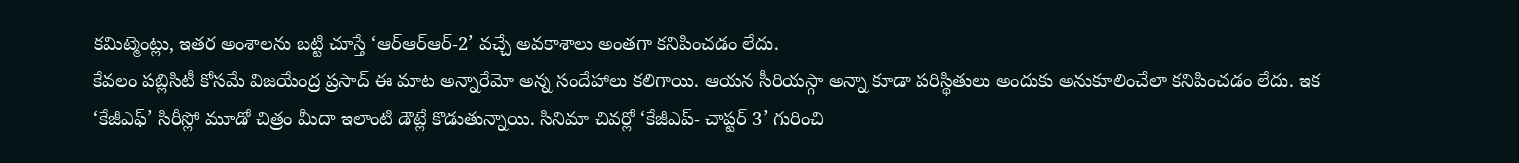కమిట్మెంట్లు, ఇతర అంశాలను బట్టి చూస్తే ‘ఆర్ఆర్ఆర్-2’ వచ్చే అవకాశాలు అంతగా కనిపించడం లేదు.
కేవలం పబ్లిసిటీ కోసమే విజయేంద్ర ప్రసాద్ ఈ మాట అన్నారేమో అన్న సందేహాలు కలిగాయి. ఆయన సీరియస్గా అన్నా కూడా పరిస్థితులు అందుకు అనుకూలించేలా కనిపించడం లేదు. ఇక ‘కేజీఎఫ్’ సిరీస్లో మూడో చిత్రం మీదా ఇలాంటి డౌట్లే కొడుతున్నాయి. సినిమా చివర్లో ‘కేజీఎప్- చాప్టర్ 3’ గురించి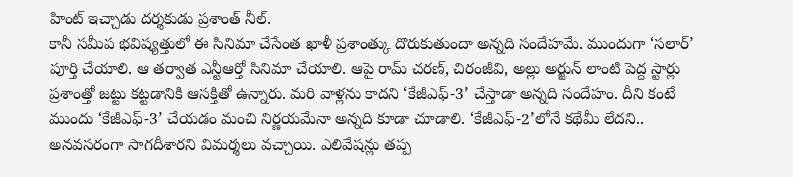హింట్ ఇచ్చాడు దర్శకుడు ప్రశాంత్ నీల్.
కానీ సమీప భవిష్యత్తులో ఈ సినిమా చేసేంత ఖాళీ ప్రశాంత్కు దొరుకుతుందా అన్నది సందేహమే. ముందుగా ‘సలార్’ పూర్తి చేయాలి. ఆ తర్వాత ఎన్టీఆర్తో సినిమా చేయాలి. ఆపై రామ్ చరణ్, చిరంజీవి, అల్లు అర్జున్ లాంటి పెద్ద స్టార్లు ప్రశాంత్తో జట్టు కట్టడానికి ఆసక్తితో ఉన్నారు. మరి వాళ్లను కాదని ‘కేజీఎఫ్-3’ చేస్తాడా అన్నది సందేహం. దీని కంటే ముందు ‘కేజీఎఫ్-3’ చేయడం మంచి నిర్ణయమేనా అన్నది కూడా చూడాలి. ‘కేజీఎఫ్-2’లోనే కథేమీ లేదని.. అనవసరంగా సాగదీశారని విమర్శలు వచ్చాయి. ఎలివేషన్లు తప్ప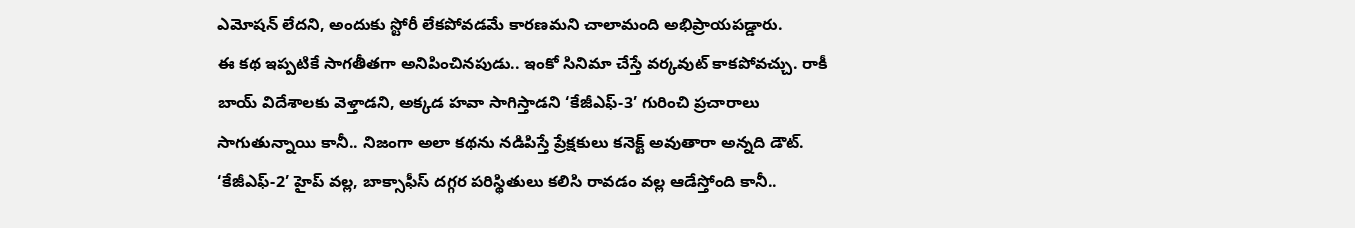ఎమోషన్ లేదని, అందుకు స్టోరీ లేకపోవడమే కారణమని చాలామంది అభిప్రాయపడ్డారు.
ఈ కథ ఇప్పటికే సాగతీతగా అనిపించినపుడు.. ఇంకో సినిమా చేస్తే వర్కవుట్ కాకపోవచ్చు. రాకీ బాయ్ విదేశాలకు వెళ్తాడని, అక్కడ హవా సాగిస్తాడని ‘కేజీఎఫ్-3’ గురించి ప్రచారాలు సాగుతున్నాయి కానీ.. నిజంగా అలా కథను నడిపిస్తే ప్రేక్షకులు కనెక్ట్ అవుతారా అన్నది డౌట్. ‘కేజీఎఫ్-2’ హైప్ వల్ల, బాక్సాఫీస్ దగ్గర పరిస్థితులు కలిసి రావడం వల్ల ఆడేస్తోంది కానీ..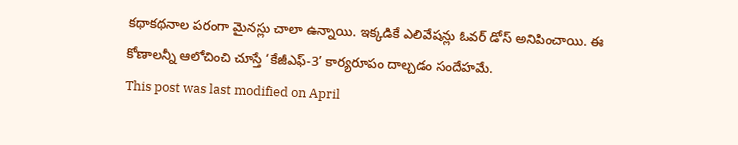కథాకథనాల పరంగా మైనస్లు చాలా ఉన్నాయి. ఇక్కడికే ఎలివేషన్లు ఓవర్ డోస్ అనిపించాయి. ఈ కోణాలన్నీ ఆలోచించి చూస్తే ‘కేజీఎఫ్-3’ కార్యరూపం దాల్చడం సందేహమే.
This post was last modified on April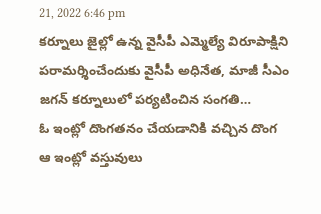21, 2022 6:46 pm
కర్నూలు జైల్లో ఉన్న వైసీపీ ఎమ్మెల్యే విరూపాక్షిని పరామర్శించేందుకు వైసీపీ అధినేత, మాజీ సీఎం జగన్ కర్నూలులో పర్యటించిన సంగతి…
ఓ ఇంట్లో దొంగతనం చేయడానికి వచ్చిన దొంగ ఆ ఇంట్లో వస్తువులు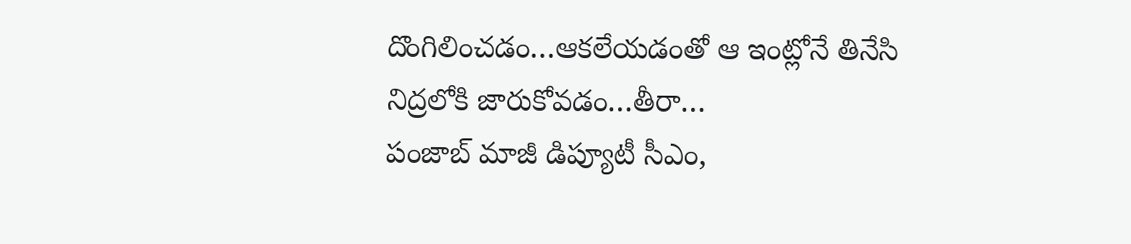దొంగిలించడం…ఆకలేయడంతో ఆ ఇంట్లోనే తినేసి నిద్రలోకి జారుకోవడం…తీరా…
పంజాబ్ మాజీ డిప్యూటీ సీఎం,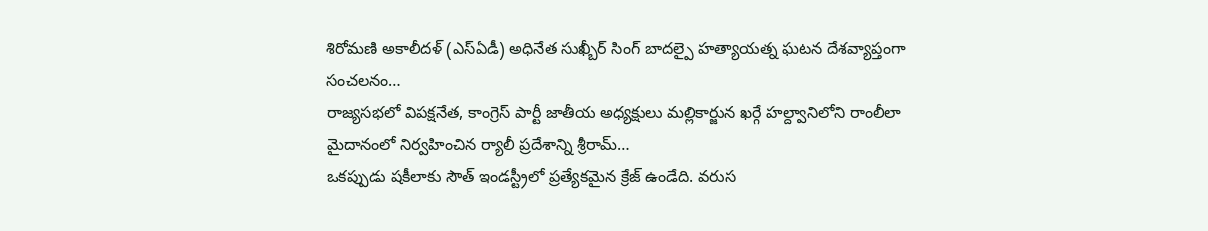శిరోమణి అకాలీదళ్ (ఎస్ఏడీ) అధినేత సుఖ్బీర్ సింగ్ బాదల్పై హత్యాయత్న ఘటన దేశవ్యాప్తంగా సంచలనం…
రాజ్యసభలో విపక్షనేత, కాంగ్రెస్ పార్టీ జాతీయ అధ్యక్షులు మల్లికార్జున ఖర్గే హల్ద్వానిలోని రాంలీలా మైదానంలో నిర్వహించిన ర్యాలీ ప్రదేశాన్ని శ్రీరామ్…
ఒకప్పుడు షకీలాకు సౌత్ ఇండస్ట్రీలో ప్రత్యేకమైన క్రేజ్ ఉండేది. వరుస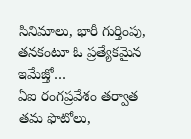సినిమాలు, భారీ గుర్తింపు, తనకంటూ ఓ ప్రత్యేకమైన ఇమేజ్తో…
ఏఐ రంగప్రవేశం తర్వాత తమ ఫొటోలు,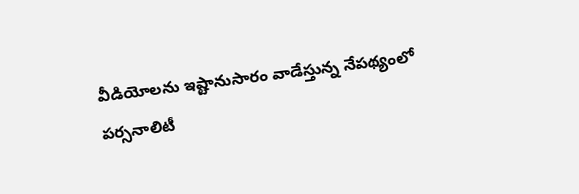వీడియోలను ఇష్టానుసారం వాడేస్తున్న నేపథ్యంలో పర్సనాలిటీ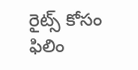రైట్స్ కోసం ఫిలిం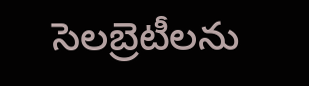సెలబ్రెటీలను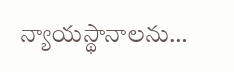న్యాయస్థానాలను…